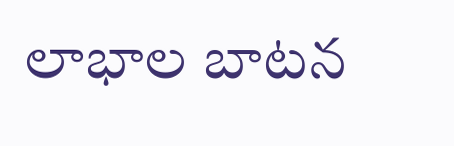లాభాల బాటన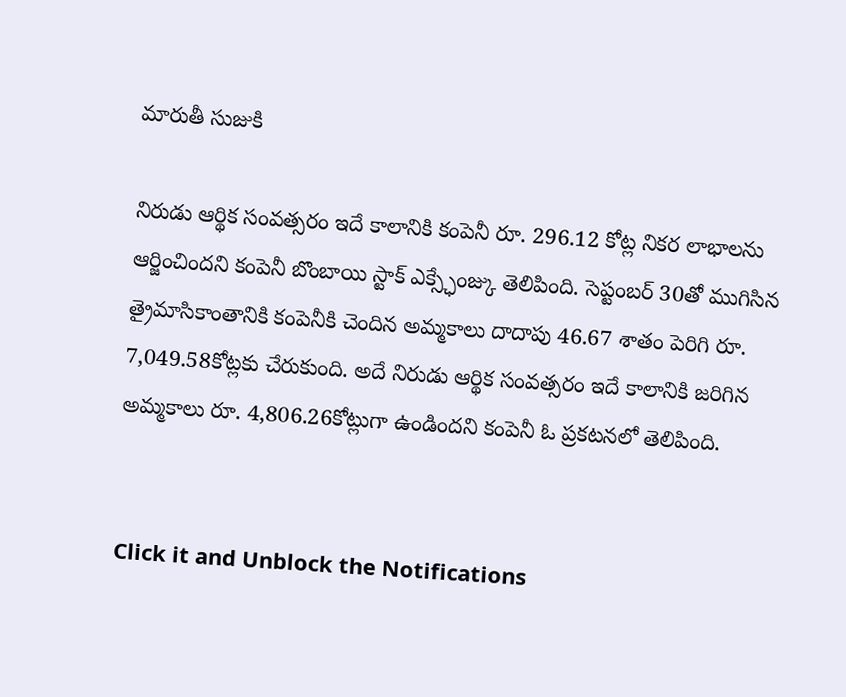మారుతీ సుజుకి

నిరుడు ఆర్థిక సంవత్సరం ఇదే కాలానికి కంపెనీ రూ. 296.12 కోట్ల నికర లాభాలను ఆర్జించిందని కంపెనీ బొంబాయి స్టాక్ ఎక్స్ఛేంజ్కు తెలిపింది. సెప్టంబర్ 30తో ముగిసిన త్రైమాసికాంతానికి కంపెనీకి చెందిన అమ్మకాలు దాదాపు 46.67 శాతం పెరిగి రూ. 7,049.58కోట్లకు చేరుకుంది. అదే నిరుడు ఆర్థిక సంవత్సరం ఇదే కాలానికి జరిగిన అమ్మకాలు రూ. 4,806.26కోట్లుగా ఉండిందని కంపెనీ ఓ ప్రకటనలో తెలిపింది.


Click it and Unblock the Notifications